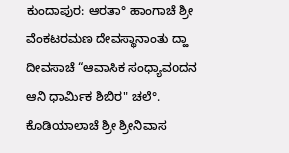ಕುಂದಾಪುರ: ಆರತಾ° ಹಾಂಗಾಚೆ ಶ್ರೀ ವೆಂಕಟರಮಣ ದೇವಸ್ಥಾನಾಂತು ದ್ಹಾ ದೀವಸಾಚೆ “ಆವಾಸಿಕ ಸಂಧ್ಯಾವoದನ ಆನಿ ಧಾರ್ಮಿಕ ಶಿಬಿರ" ಚಲೆ°. ಕೊಡಿಯಾಲಾಚೆ ಶ್ರೀ ಶ್ರೀನಿವಾಸ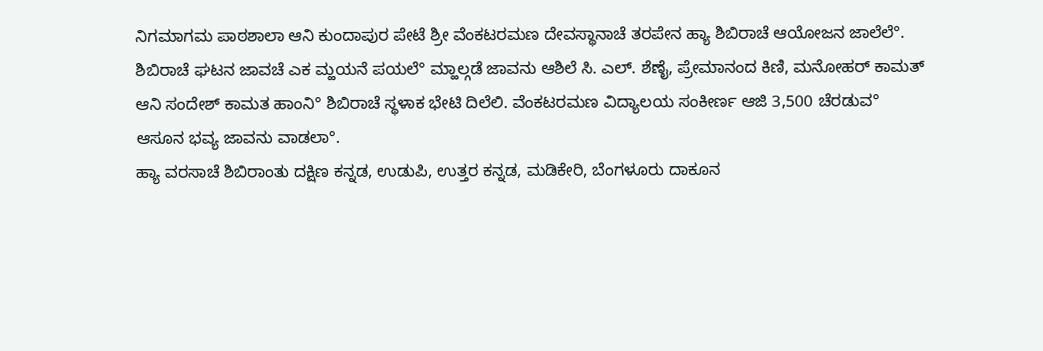ನಿಗಮಾಗಮ ಪಾಠಶಾಲಾ ಆನಿ ಕುಂದಾಪುರ ಪೇಟೆ ಶ್ರೀ ವೆಂಕಟರಮಣ ದೇವಸ್ಥಾನಾಚೆ ತರಪೇನ ಹ್ಯಾ ಶಿಬಿರಾಚೆ ಆಯೋಜನ ಜಾಲೆಲೆ°. ಶಿಬಿರಾಚೆ ಘಟನ ಜಾವಚೆ ಎಕ ಮ್ಹಯನೆ ಪಯಲೆ° ಮ್ಹಾಲ್ಗಡೆ ಜಾವನು ಆಶಿಲೆ ಸಿ. ಎಲ್. ಶೆಣೈ, ಪ್ರೇಮಾನಂದ ಕಿಣಿ, ಮನೋಹರ್ ಕಾಮತ್ ಆನಿ ಸಂದೇಶ್ ಕಾಮತ ಹಾಂನಿ° ಶಿಬಿರಾಚೆ ಸ್ಥಳಾಕ ಭೇಟಿ ದಿಲೆಲಿ. ವೆಂಕಟರಮಣ ವಿದ್ಯಾಲಯ ಸಂಕೀರ್ಣ ಆಜಿ 3,500 ಚೆರಡುವ° ಆಸೂನ ಭವ್ಯ ಜಾವನು ವಾಡಲಾ°.
ಹ್ಯಾ ವರಸಾಚೆ ಶಿಬಿರಾಂತು ದಕ್ಷಿಣ ಕನ್ನಡ, ಉಡುಪಿ, ಉತ್ತರ ಕನ್ನಡ, ಮಡಿಕೇರಿ, ಬೆಂಗಳೂರು ದಾಕೂನ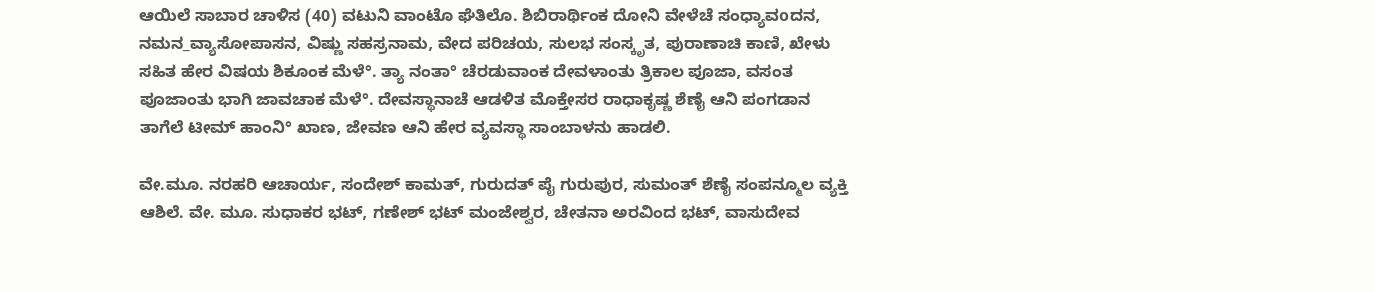ಆಯಿಲೆ ಸಾಬಾರ ಚಾಳಿಸ (40) ವಟುನಿ ವಾಂಟೊ ಘೆತಿಲೊ. ಶಿಬಿರಾರ್ಥಿಂಕ ದೋನಿ ವೇಳೆಚೆ ಸಂಧ್ಯಾವoದನ, ನಮನ_ವ್ಯಾಸೋಪಾಸನ, ವಿಷ್ಣು ಸಹಸ್ರನಾಮ, ವೇದ ಪರಿಚಯ, ಸುಲಭ ಸಂಸ್ಕೃತ, ಪುರಾಣಾಚಿ ಕಾಣಿ, ಖೇಳು ಸಹಿತ ಹೇರ ವಿಷಯ ಶಿಕೂಂಕ ಮೆಳೆ°. ತ್ಯಾ ನಂತಾ° ಚೆರಡುವಾಂಕ ದೇವಳಾಂತು ತ್ರಿಕಾಲ ಪೂಜಾ, ವಸಂತ ಪೂಜಾಂತು ಭಾಗಿ ಜಾವಚಾಕ ಮೆಳೆ°. ದೇವಸ್ಥಾನಾಚೆ ಆಡಳಿತ ಮೊಕ್ತೇಸರ ರಾಧಾಕೃಷ್ಣ ಶೆಣೈ ಆನಿ ಪಂಗಡಾನ ತಾಗೆಲೆ ಟೀಮ್ ಹಾಂನಿ° ಖಾಣ, ಜೇವಣ ಆನಿ ಹೇರ ವ್ಯವಸ್ಥಾ ಸಾಂಬಾಳನು ಹಾಡಲಿ.

ವೇ.ಮೂ. ನರಹರಿ ಆಚಾರ್ಯ, ಸಂದೇಶ್ ಕಾಮತ್, ಗುರುದತ್ ಪೈ ಗುರುಪುರ, ಸುಮಂತ್ ಶೆಣೈ ಸಂಪನ್ಮೂಲ ವ್ಯಕ್ತಿ ಆಶಿಲೆ. ವೇ. ಮೂ. ಸುಧಾಕರ ಭಟ್, ಗಣೇಶ್ ಭಟ್ ಮಂಜೇಶ್ವರ, ಚೇತನಾ ಅರವಿಂದ ಭಟ್, ವಾಸುದೇವ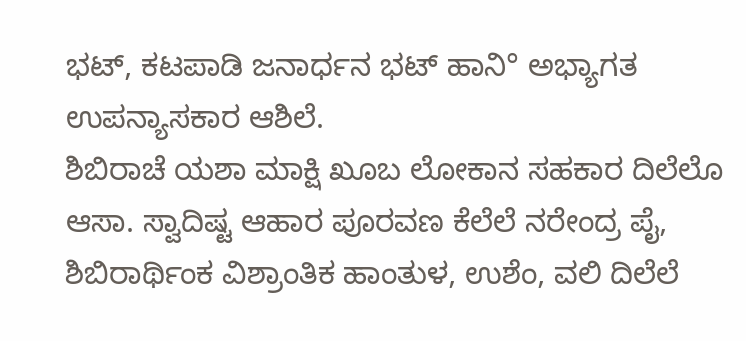ಭಟ್, ಕಟಪಾಡಿ ಜನಾರ್ಧನ ಭಟ್ ಹಾನಿ° ಅಭ್ಯಾಗತ ಉಪನ್ಯಾಸಕಾರ ಆಶಿಲೆ.
ಶಿಬಿರಾಚೆ ಯಶಾ ಮಾಕ್ಷಿ ಖೂಬ ಲೋಕಾನ ಸಹಕಾರ ದಿಲೆಲೊ ಆಸಾ. ಸ್ವಾದಿಷ್ಟ ಆಹಾರ ಪೂರವಣ ಕೆಲೆಲೆ ನರೇಂದ್ರ ಪೈ, ಶಿಬಿರಾರ್ಥಿಂಕ ವಿಶ್ರಾಂತಿಕ ಹಾಂತುಳ, ಉಶೆಂ, ವಲಿ ದಿಲೆಲೆ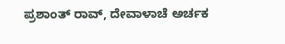ಪ್ರಶಾಂತ್ ರಾವ್, ದೇವಾಳಾಚೆ ಅರ್ಚಕ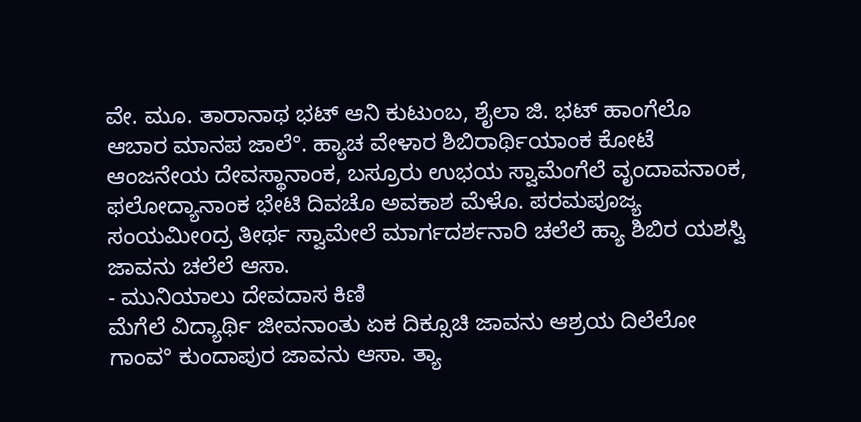ವೇ. ಮೂ. ತಾರಾನಾಥ ಭಟ್ ಆನಿ ಕುಟುಂಬ, ಶೈಲಾ ಜಿ. ಭಟ್ ಹಾಂಗೆಲೊ ಆಬಾರ ಮಾನಪ ಜಾಲೆ°. ಹ್ಯಾಚ ವೇಳಾರ ಶಿಬಿರಾರ್ಥಿಯಾಂಕ ಕೋಟೆ ಆಂಜನೇಯ ದೇವಸ್ಥಾನಾಂಕ, ಬಸ್ರೂರು ಉಭಯ ಸ್ವಾಮೆಂಗೆಲೆ ವೃಂದಾವನಾoಕ, ಫಲೋದ್ಯಾನಾಂಕ ಭೇಟಿ ದಿವಚೊ ಅವಕಾಶ ಮೆಳೊ. ಪರಮಪೂಜ್ಯ ಸಂಯಮೀoದ್ರ ತೀರ್ಥ ಸ್ವಾಮೇಲೆ ಮಾರ್ಗದರ್ಶನಾರಿ ಚಲೆಲೆ ಹ್ಯಾ ಶಿಬಿರ ಯಶಸ್ವಿ ಜಾವನು ಚಲೆಲೆ ಆಸಾ.
- ಮುನಿಯಾಲು ದೇವದಾಸ ಕಿಣಿ
ಮೆಗೆಲೆ ವಿದ್ಯಾರ್ಥಿ ಜೀವನಾಂತು ಏಕ ದಿಕ್ಸೂಚಿ ಜಾವನು ಆಶ್ರಯ ದಿಲೆಲೋ ಗಾಂವ° ಕುಂದಾಪುರ ಜಾವನು ಆಸಾ. ತ್ಯಾ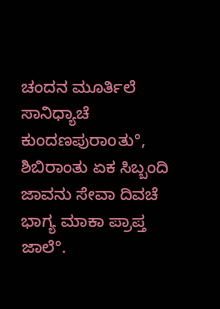ಚಂದನ ಮೂರ್ತಿಲೆ ಸಾನಿಧ್ಯಾಚೆ ಕುಂದಣಪುರಾoತು°, ಶಿಬಿರಾಂತು ಏಕ ಸಿಬ್ಬಂದಿ ಜಾವನು ಸೇವಾ ದಿವಚೆ ಭಾಗ್ಯ ಮಾಕಾ ಪ್ರಾಪ್ತ ಜಾಲೆ°.